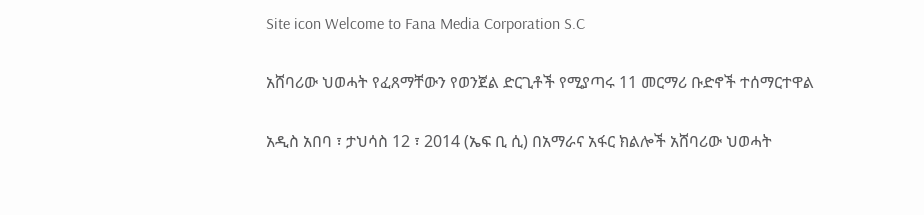Site icon Welcome to Fana Media Corporation S.C

አሸባሪው ህወሓት የፈጸማቸውን የወንጀል ድርጊቶች የሚያጣሩ 11 መርማሪ ቡድኖች ተሰማርተዋል

አዲስ አበባ ፣ ታህሳስ 12 ፣ 2014 (ኤፍ ቢ ሲ) በአማራና አፋር ክልሎች አሸባሪው ህወሓት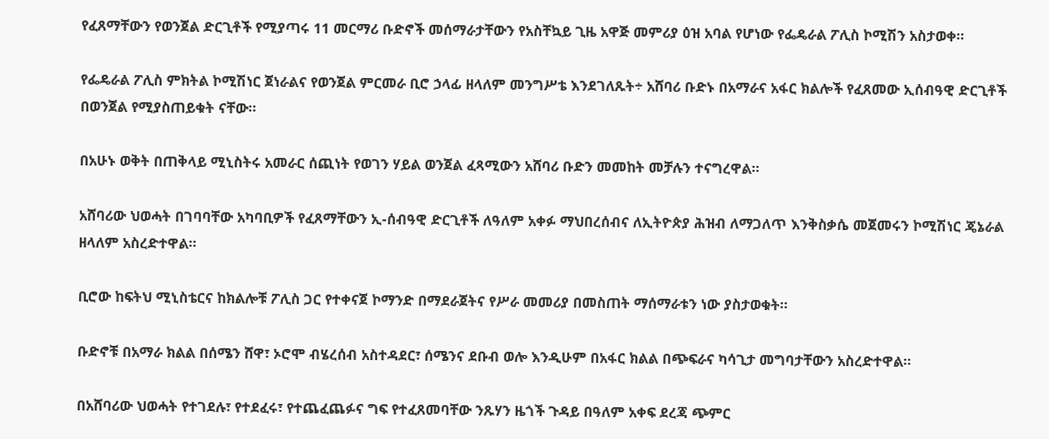የፈጸማቸውን የወንጀል ድርጊቶች የሚያጣሩ 11 መርማሪ ቡድኖች መሰማራታቸውን የአስቸኳይ ጊዜ አዋጅ መምሪያ ዕዝ አባል የሆነው የፌዴራል ፖሊስ ኮሚሽን አስታወቀ።

የፌዴራል ፖሊስ ምክትል ኮሚሽነር ጀነራልና የወንጀል ምርመራ ቢሮ ኃላፊ ዘላለም መንግሥቴ እንደገለጹት÷ አሸባሪ ቡድኑ በአማራና አፋር ክልሎች የፈጸመው ኢሰብዓዊ ድርጊቶች በወንጀል የሚያስጠይቁት ናቸው።

በአሁኑ ወቅት በጠቅላይ ሚኒስትሩ አመራር ሰጪነት የወገን ሃይል ወንጀል ፈጻሚውን አሸባሪ ቡድን መመከት መቻሉን ተናግረዋል።

አሸባሪው ህወሓት በገባባቸው አካባቢዎች የፈጸማቸውን ኢ-ሰብዓዊ ድርጊቶች ለዓለም አቀፉ ማህበረሰብና ለኢትዮጵያ ሕዝብ ለማጋለጥ እንቅስቃሴ መጀመሩን ኮሚሽነር ጄኔራል ዘላለም አስረድተዋል።

ቢሮው ከፍትህ ሚኒስቴርና ከክልሎቹ ፖሊስ ጋር የተቀናጀ ኮማንድ በማደራጀትና የሥራ መመሪያ በመስጠት ማሰማራቱን ነው ያስታወቁት።

ቡድኖቹ በአማራ ክልል በሰሜን ሸዋ፣ ኦሮሞ ብሄረሰብ አስተዳደር፣ ሰሜንና ደቡብ ወሎ እንዲሁም በአፋር ክልል በጭፍራና ካሳጊታ መግባታቸውን አስረድተዋል።

በአሸባሪው ህወሓት የተገደሉ፣ የተደፈሩ፣ የተጨፈጨፉና ግፍ የተፈጸመባቸው ንጹሃን ዜጎች ጉዳይ በዓለም አቀፍ ደረጃ ጭምር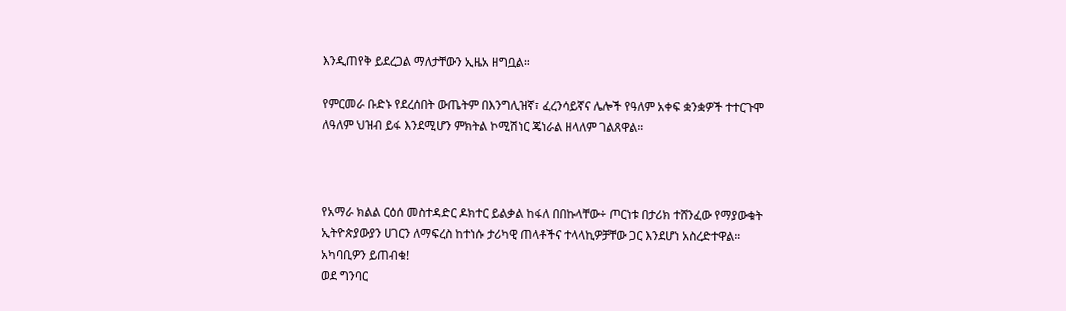እንዲጠየቅ ይደረጋል ማለታቸውን ኢዜአ ዘግቧል።

የምርመራ ቡድኑ የደረሰበት ውጤትም በእንግሊዝኛ፣ ፈረንሳይኛና ሌሎች የዓለም አቀፍ ቋንቋዎች ተተርጉሞ ለዓለም ህዝብ ይፋ እንደሚሆን ምክትል ኮሚሽነር ጄነራል ዘላለም ገልጸዋል።



የአማራ ክልል ርዕሰ መስተዳድር ዶክተር ይልቃል ከፋለ በበኩላቸው÷ ጦርነቱ በታሪክ ተሸንፈው የማያውቁት ኢትዮጵያውያን ሀገርን ለማፍረስ ከተነሱ ታሪካዊ ጠላቶችና ተላላኪዎቻቸው ጋር እንደሆነ አስረድተዋል።
አካባቢዎን ይጠብቁ!
ወደ ግንባር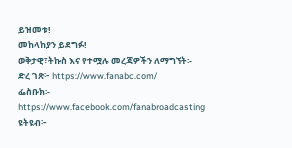ይዝመቱ!
መከላከያን ይደግፉ!
ወቅታዊ፣ትኩስ እና የተሟሉ መረጃዎችን ለማግኘት፡-
ድረ ገጽ፦ https://www.fanabc.com/
ፌስቡክ፡- https://www.facebook.com/fanabroadcasting
ዩትዩብ፦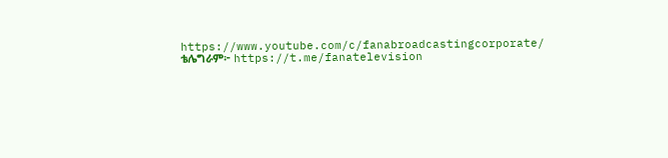https://www.youtube.com/c/fanabroadcastingcorporate/
ቴሌግራም፦ https://t.me/fanatelevision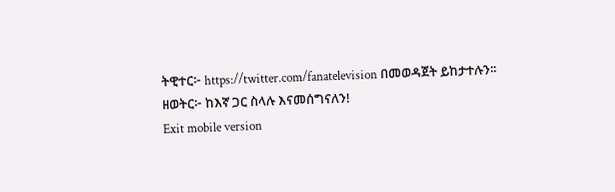ትዊተር፦ https://twitter.com/fanatelevision በመወዳጀት ይከታተሉን፡፡
ዘወትር፦ ከእኛ ጋር ስላሉ እናመሰግናለን!
Exit mobile version